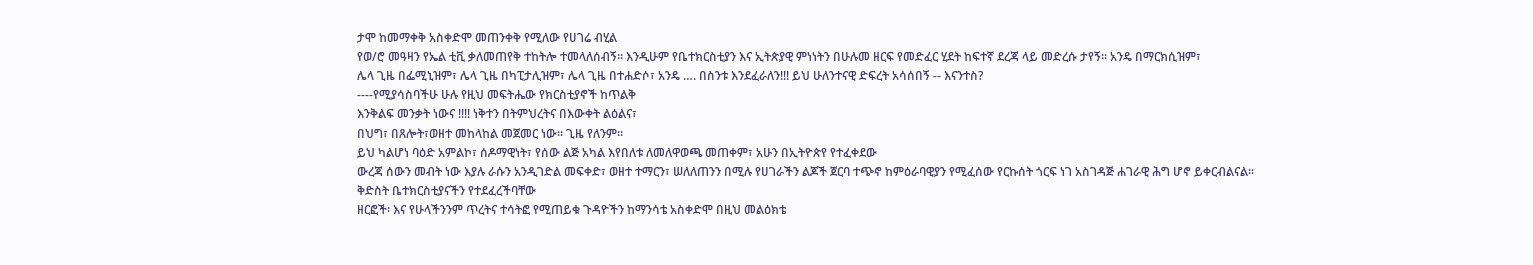ታሞ ከመማቀቅ አስቀድሞ መጠንቀቅ የሚለው የሀገሬ ብሂል
የወ/ሮ መዓዛን የኤል ቲቪ ቃለመጠየቅ ተከትሎ ተመላለሰብኝ፡፡ እንዲሁም የቤተክርስቲያን እና ኢትጵያዊ ምነነትን በሁሉመ ዘርፍ የመድፈር ሂደት ከፍተኛ ደረጃ ላይ መድረሱ ታየኝ፡፡ አንዴ በማርክሲዝም፣
ሌላ ጊዜ በፌሚኒዝም፣ ሌላ ጊዜ በካፒታሊዝም፣ ሌላ ጊዜ በተሐድሶ፣ አንዴ …. በስንቱ እንደፈራለን!!! ይህ ሁለንተናዊ ድፍረት አሳሰበኝ -- እናንተስ?
----የሚያሳስባችሁ ሁሉ የዚህ መፍትሔው የክርስቲያኖች ከጥልቅ
እንቅልፍ መንቃት ነውና !!!! ነቅተን በትምህረትና በእውቀት ልዕልና፣
በህግ፣ በጸሎት፣ወዘተ መከላከል መጀመር ነው፡፡ ጊዜ የለንም፡፡
ይህ ካልሆነ ባዕድ አምልኮ፣ ሰዶማዊነት፣ የሰው ልጅ አካል እየበለቱ ለመለዋወጫ መጠቀም፣ አሁን በኢትዮጵየ የተፈቀደው
ውረጃ ሰውን መብት ነው እያሉ ራሱን አንዲገድል መፍቀድ፣ ወዘተ ተማርን፣ ሠለለጠንን በሚሉ የሀገራችን ልጆች ጀርባ ተጭኖ ከምዕራባዊያን የሚፈሰው የርኩሰት ጎርፍ ነገ አስገዳጅ ሐገራዊ ሕግ ሆኖ ይቀርብልናል፡፡
ቅድስት ቤተክርስቲያናችን የተደፈረችባቸው
ዘርፎች፡ እና የሁላችንንም ጥረትና ተሳትፎ የሚጠይቁ ጉዳዮችን ከማንሳቴ አስቀድሞ በዚህ መልዕክቴ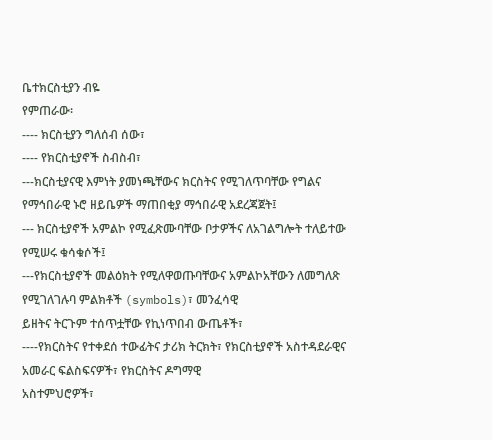ቤተክርስቲያን ብዬ
የምጠራው፡
---- ክርስቲያን ግለሰብ ሰው፣
---- የክርስቲያኖች ስብስብ፣
---ክርስቲያናዊ እምነት ያመነጫቸውና ክርስትና የሚገለጥባቸው የግልና የማኅበራዊ ኑሮ ዘይቤዎች ማጠበቂያ ማኅበራዊ አደረጃጀት፤
--- ክርስቲያኖች አምልኮ የሚፈጽሙባቸው ቦታዎችና ለአገልግሎት ተለይተው የሚሠሩ ቁሳቁሶች፤
---የክርስቲያኖች መልዕክት የሚለዋወጡባቸውና አምልኮአቸውን ለመግለጽ የሚገለገሉባ ምልክቶች (symbols)፣ መንፈሳዊ
ይዘትና ትርጉም ተሰጥቷቸው የኪነጥበብ ውጤቶች፣
----የክርስትና የተቀደሰ ተውፊትና ታሪክ ትርክት፣ የክርስቲያኖች አስተዳደራዊና አመራር ፍልስፍናዎች፣ የክርስትና ዶግማዊ
አስተምህሮዎች፣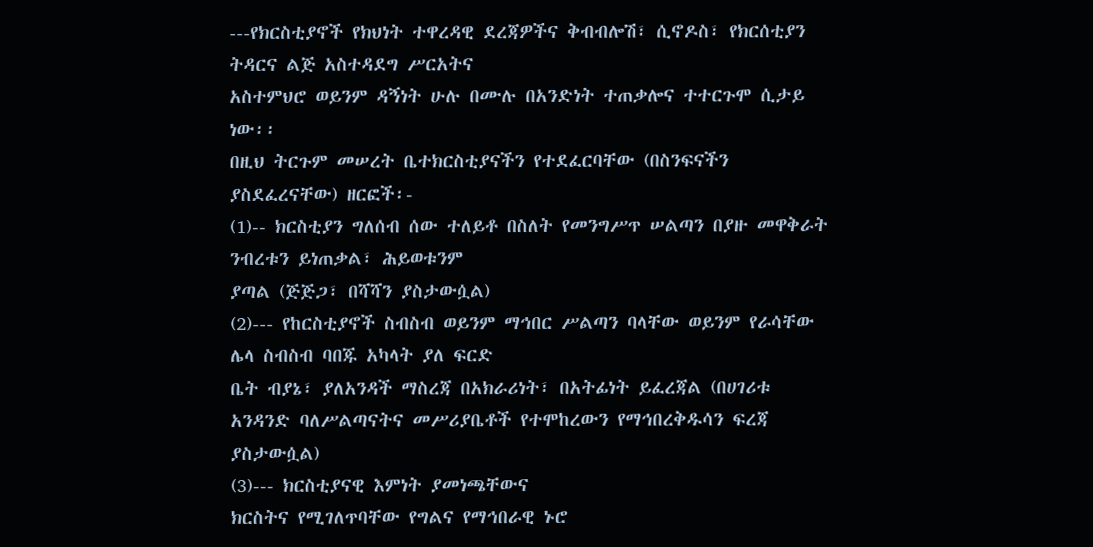---የክርስቲያኖች የክህነት ተዋረዳዊ ደረጃዎችና ቅብብሎሽ፣ ሲኖዶስ፣ የክርሰቲያን ትዳርና ልጅ አስተዳደግ ሥርአትና
አስተምህሮ ወይንም ዳኝነት ሁሉ በሙሉ በአንድነት ተጠቃሎና ተተርጉሞ ሲታይ ነው፡፡
በዚህ ትርጉም መሠረት ቤተክርስቲያናችን የተደፈርባቸው (በስንፍናችን ያስደፈረናቸው) ዘርፎች፡-
(1)-- ክርስቲያን ግለሰብ ሰው ተለይቶ በስለት የመንግሥጥ ሠልጣን በያዙ መዋቅራት ንብረቱን ይነጠቃል፣ ሕይወቱንም
ያጣል (ጅጅጋ፣ በሻሻን ያስታውሷል)
(2)--- የከርስቲያኖች ስብስብ ወይንም ማኅበር ሥልጣን ባላቸው ወይንም የራሳቸው ሌላ ስብስብ ባበጁ አካላት ያለ ፍርድ
ቤት ብያኔ፣ ያለአንዳች ማስረጃ በአክራሪነት፣ በአትፊነት ይፈረጃል (በሀገሪቱ አንዳንድ ባለሥልጣናትና መሥሪያቤቶች የተሞከረውን የማኅበረቅዱሳን ፍረጃ ያስታውሷል)
(3)--- ክርስቲያናዊ እምነት ያመነጫቸውና
ክርስትና የሚገለጥባቸው የግልና የማኅበራዊ ኑሮ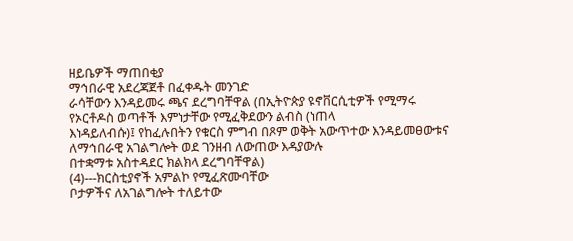ዘይቤዎች ማጠበቂያ
ማኅበራዊ አደረጃጀቶ በፈቀዱት መንገድ
ራሳቸውን እንዳይመሩ ጫና ደረግባቸዋል (በኢትዮጵያ ዩኖቨርሲቲዎች የሚማሩ የኦርቶዶስ ወጣቶች እምነታቸው የሚፈቅደውን ልብስ (ነጠላ
እነዳይለብሱ)፤ የከፈሉበትን የቁርስ ምግብ በጾም ወቅት አውጥተው እንዳይመፀውቱና ለማኅበራዊ አገልግሎት ወደ ገንዘብ ለውጠው እዳያውሉ
በተቋማቱ አስተዳደር ክልክላ ደረግባቸዋል)
(4)---ክርስቲያኖች አምልኮ የሚፈጽሙባቸው
ቦታዎችና ለአገልግሎት ተለይተው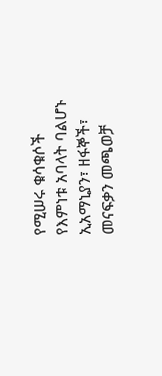የሚሠሩ ቁሳቁሶች የእምነቱ አባላት ባልሆኑ ኢአማኒያን፣ ዘፋኞች፣ መናፍቃን መጫወቻ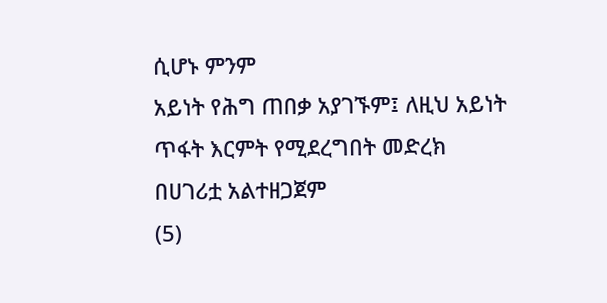ሲሆኑ ምንም
አይነት የሕግ ጠበቃ አያገኙም፤ ለዚህ አይነት ጥፋት እርምት የሚደረግበት መድረክ በሀገሪቷ አልተዘጋጀም
(5)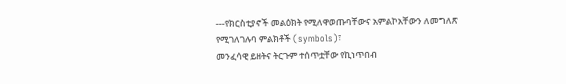---የክርስቲያኖች መልዕክት የሚለዋወጡባቸውና አምልኮአቸውን ለመግለጽ የሚገለገሉባ ምልክቶች (symbols)፣
መንፈሳዊ ይዘትና ትርጉም ተሰጥቷቸው የኪነጥበብ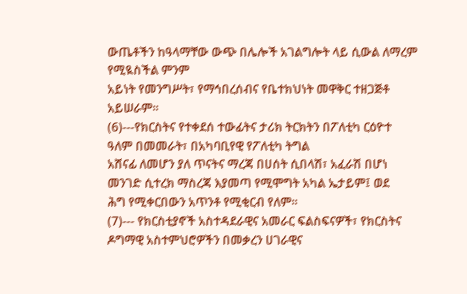ውጤቶችን ከዓላማቸው ውጭ በሌሎች አገልግሎት ላይ ሲውል ለማረም የሚዪስችል ምንም
አይነት የመንግሥት፣ የማኅበረሰብና የቤተክህነት መዋቅር ተዘጋጅቶ አይሠራም፡፡
(6)---የክርስትና የተቀደሰ ተውፊትና ታሪክ ትርክትን በፖለቲካ ርዕዮተ ዓለም በመመራት፣ በአካባቢየዊ የፖለቲካ ትግል
አሸናፊ ለመሆን ያለ ጥናትና ማረጃ በሀሰት ሲበላሽ፣ አፈራሽ በሆነ መንገድ ሲተረክ ማስረጃ እያመጣ የሚሞግት አካል ኤታይም፤ ወደ
ሕግ የሚቀርበውን አጥንቶ የሚቂርብ የለም፡፡
(7)--- የክርስቲያኖች አስተዳደራዊና አመራር ፍልስፍናዎች፣ የክርስትና ዶግማዊ አስተምህሮዎችን በመቃረን ሀገራዊና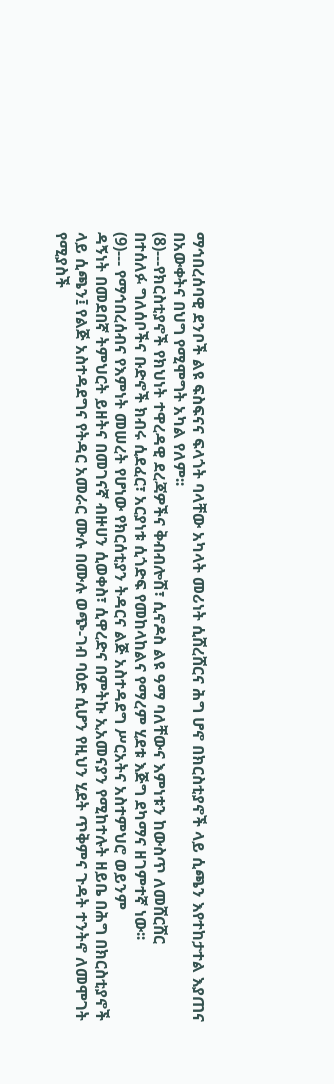ማኅበረሰባዊ ደንቦች ልዩ ፍስፍናና ፍላጎት ባላቸው አካላት መሪነት ሲሸረሸርና ሕግ ሆኖ በክርስቲያኖች ላይ ሲጫን እየተከታተል እያጠና
በአውቀትና በህግ የሚሞግት አካል የለም፡፡
(8)---የክርስቲያኖች የክህነት ተዋረዳዊ ደረጃዎችና ቅብብሎሽ፣ ሲኖዶስ ልዩ ዓማ ባለቸውና እምነቱን ከውስጥ ለመሸርሸር
በተሰለፉ ግለሰቦችና ቡድኖች ክብሩ ሲደፈር፣ አርያነቱ ሲጎድፍ የመከላከልና የማረም ሂደቱ እጅግ ደካማና ዘገምተኛ ነው፡፡
(9)--- የማኅበረሰብና የእምነት መሠረት የሆነው የክርሰቲያን ትዳርና ልጅ አስተዳደግ ሥርአትና አስተምህሮ ወይንም
ዳኝነት በመደበኛ ትምህርት ይዘትና በመገናኛ ብዙሀን ሲወቀስ፣ ሲዋረድና በምትኩ ኢአመናያን የሚከተሉት ዘይቤ በሕግ በክርስቲያኖች
ላይ ሲጫን፤ የልጅ አስተዳደግና የትዳር አመራር ሙሉ በሙሉ ወጭ-ገብ ባዕድ ሲሆን የዚህን ሂደት ጥቅምና ጉዳት ተንትኖ ለመሞገት
የሚያስች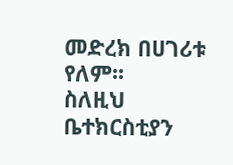መድረክ በሀገሪቱ የለም፡፡
ስለዚህ ቤተክርስቲያን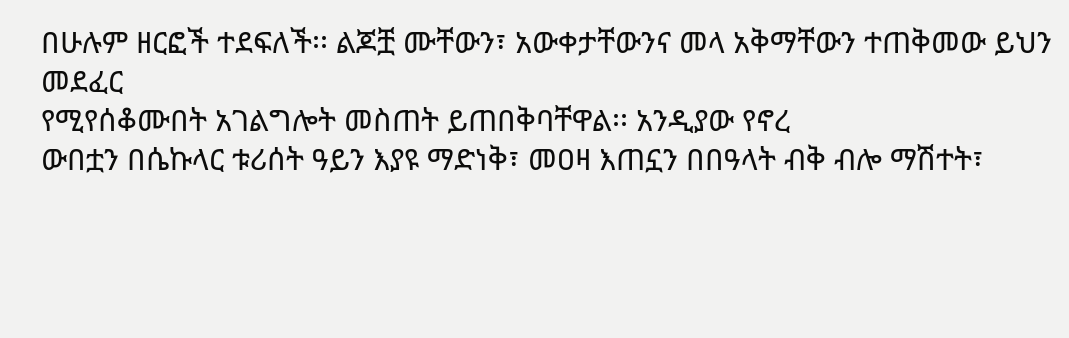በሁሉም ዘርፎች ተደፍለች፡፡ ልጆቿ ሙቸውን፣ አውቀታቸውንና መላ አቅማቸውን ተጠቅመው ይህን መደፈር
የሚየሰቆሙበት አገልግሎት መስጠት ይጠበቅባቸዋል፡፡ አንዲያው የኖረ
ውበቷን በሴኩላር ቱሪሰት ዓይን እያዩ ማድነቅ፣ መዐዛ እጠኗን በበዓላት ብቅ ብሎ ማሽተት፣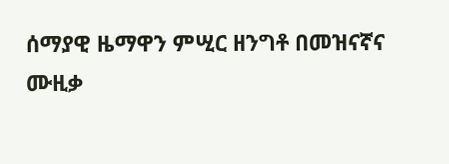ሰማያዊ ዜማዋን ምሢር ዘንግቶ በመዝናኛና
ሙዚቃ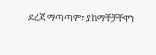ደረጃ ማጣጣም፣ ያከማቸቻቸዋን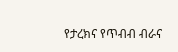የታረክና የጥብብ ብራና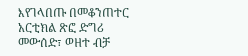እየገላበጡ በመቆንጠተር አርቲክል ጽፎ ድግሪ መውሰድ፣ ወዘተ ብቻ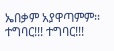ኤበቃም አያዋጣምም፡፡ ተግባር!!! ተግባር!!!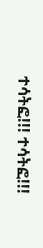ተሳትፎ!!! ተሳትፎ!!!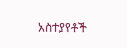አስተያየቶች